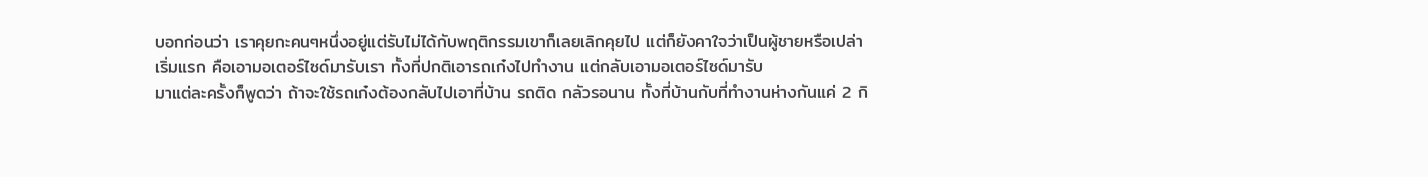บอกก่อนว่า เราคุยกะคนๆหนึ่งอยู่แต่รับไม่ได้กับพฤติกรรมเขาก็เลยเลิกคุยไป แต่ก็ยังคาใจว่าเป็นผู้ชายหรือเปล่า
เริ่มแรก คือเอามอเตอร์ไซด์มารับเรา ทั้งที่ปกติเอารถเก๋งไปทำงาน แต่กลับเอามอเตอร์ไซด์มารับ
มาแต่ละครั้งก็พูดว่า ถ้าจะใช้รถเก๋งต้องกลับไปเอาที่บ้าน รถติด กลัวรอนาน ทั้งที่บ้านกับที่ทำงานห่างกันแค่ 2 กิ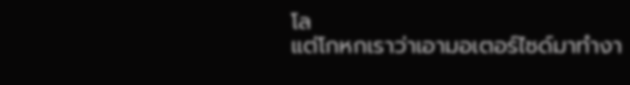โล
แต่โกหกเราว่าเอามอเตอร์ไซด์มาทำงา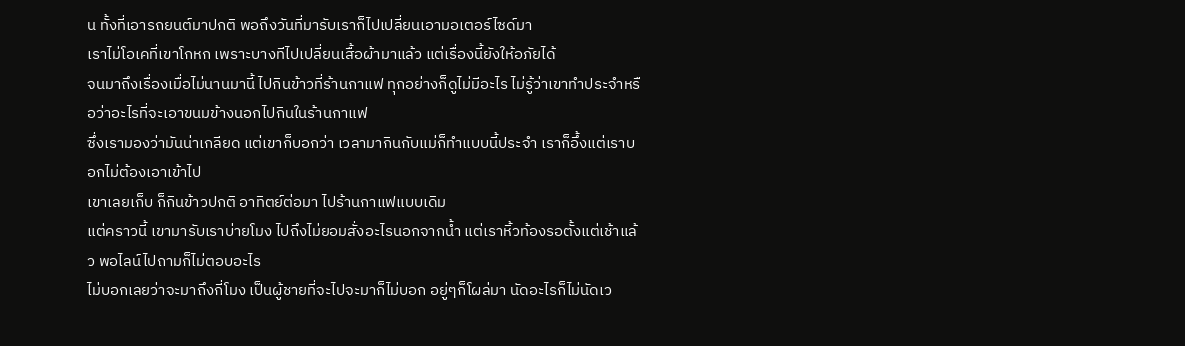น ทั้งที่เอารถยนต์มาปกติ พอถึงวันที่มารับเราก็ไปเปลี่ยนเอามอเตอร์ไซด์มา
เราไม่โอเคที่เขาโกหก เพราะบางทีไปเปลี่ยนเสื้อผ้ามาแล้ว แต่เรื่องนี้ยังให้อภัยได้
จนมาถึงเรื่องเมื่อไม่นานมานี้ ไปกินข้าวที่ร้านกาแฟ ทุกอย่างก็ดูไม่มีอะไร ไม่รู้ว่าเขาทำประจำหรือว่าอะไรที่จะเอาขนมข้างนอกไปกินในร้านกาแฟ
ซึ่งเรามองว่ามันน่าเกลียด แต่เขาก็บอกว่า เวลามากินกับแม่ก็ทำแบบนี้ประจำ เราก็อึ้งแต่เราบอกไม่ต้องเอาเข้าไป
เขาเลยเก็บ ก็กินข้าวปกติ อาทิตย์ต่อมา ไปร้านกาแฟแบบเดิม
แต่คราวนี้ เขามารับเราบ่ายโมง ไปถึงไม่ยอมสั่งอะไรนอกจากน้ำ แต่เราหิ้วท้องรอตั้งแต่เช้าแล้ว พอไลน์ไปถามก็ไม่ตอบอะไร
ไม่บอกเลยว่าจะมาถึงกี่โมง เป็นผู้ชายที่จะไปจะมาก็ไม่บอก อยู่ๆก็โผล่มา นัดอะไรก็ไม่นัดเว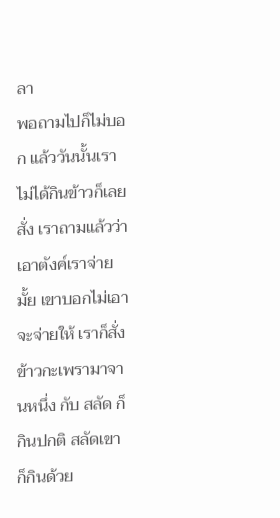ลา
พอถามไปก็ไม่บอก แล้ววันนั้นเราไม่ได้กินข้าวก็เลยสั่ง เราถามแล้วว่าเอาตังค์เราจ่ายมั้ย เขาบอกไม่เอา
จะจ่ายให้ เราก็สั่งข้าวกะเพรามาจานหนึ่ง กับ สลัด ก็กินปกติ สลัดเขาก็กินด้วย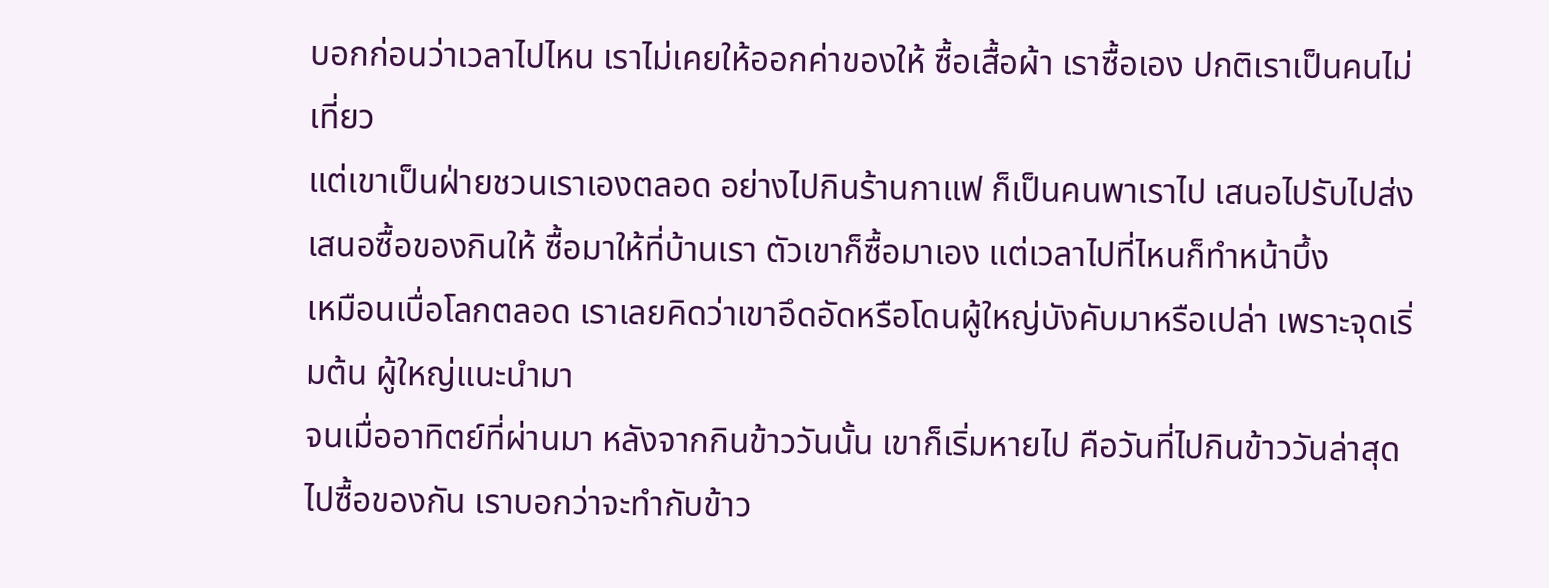บอกก่อนว่าเวลาไปไหน เราไม่เคยให้ออกค่าของให้ ซื้อเสื้อผ้า เราซื้อเอง ปกติเราเป็นคนไม่เที่ยว
แต่เขาเป็นฝ่ายชวนเราเองตลอด อย่างไปกินร้านกาแฟ ก็เป็นคนพาเราไป เสนอไปรับไปส่ง
เสนอซื้อของกินให้ ซื้อมาให้ที่บ้านเรา ตัวเขาก็ซื้อมาเอง แต่เวลาไปที่ไหนก็ทำหน้าบึ้ง
เหมือนเบื่อโลกตลอด เราเลยคิดว่าเขาอึดอัดหรือโดนผู้ใหญ่บังคับมาหรือเปล่า เพราะจุดเริ่มต้น ผู้ใหญ่แนะนำมา
จนเมื่ออาทิตย์ที่ผ่านมา หลังจากกินข้าววันนั้น เขาก็เริ่มหายไป คือวันที่ไปกินข้าววันล่าสุด
ไปซื้อของกัน เราบอกว่าจะทำกับข้าว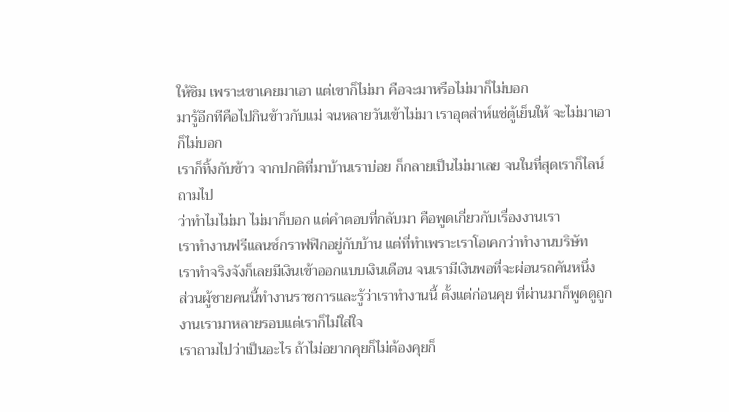ให้ชิม เพราะเขาเคยมาเอา แต่เขาก็ไม่มา คือจะมาหรือไม่มาก็ไม่บอก
มารู้อีกทีคือไปกินข้าวกับแม่ จนหลายวันเข้าไม่มา เราอุตส่าห์แช่ตู้เย็นให้ จะไม่มาเอาก็ไม่บอก
เราก็ทิ้งกับข้าว จากปกติที่มาบ้านเราบ่อย ก็กลายเป็นไม่มาเลย จนในที่สุดเราก็ไลน์ถามไป
ว่าทำไมไม่มา ไม่มาก็บอก แต่คำตอบที่กลับมา คือพูดเกี่ยวกับเรื่องงานเรา
เราทำงานฟรีแลนซ์กราฟฟิกอยู่กับบ้าน แต่ที่ทำเพราะเราโอเคกว่าทำงานบริษัท
เราทำจริงจังก็เลยมีเงินเข้าออกแบบเงินเดือน จนเรามีเงินพอที่จะผ่อนรถคันหนึ่ง
ส่วนผู้ชายคนนี้ทำงานราชการและรู้ว่าเราทำงานนี้ ตั้งแต่ก่อนคุย ที่ผ่านมาก็พูดดูถูกงานเรามาหลายรอบแต่เราก็ไม่ใส่ใจ
เราถามไปว่าเป็นอะไร ถ้าไม่อยากคุยก็ไม่ต้องคุยก็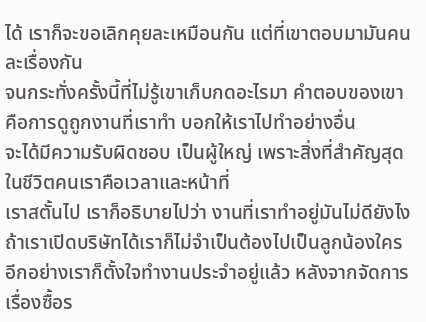ได้ เราก็จะขอเลิกคุยละเหมือนกัน แต่ที่เขาตอบมามันคนละเรื่องกัน
จนกระทั่งครั้งนี้ที่ไม่รู้เขาเก็บกดอะไรมา คำตอบของเขาคือการดูถูกงานที่เราทำ บอกให้เราไปทำอย่างอื่น
จะได้มีความรับผิดชอบ เป็นผู้ใหญ่ เพราะสิ่งที่สำคัญสุดในชีวิตคนเราคือเวลาและหน้าที่
เราสตั้นไป เราก็อธิบายไปว่า งานที่เราทำอยู่มันไม่ดียังไง ถ้าเราเปิดบริษัทได้เราก็ไม่จำเป็นต้องไปเป็นลูกน้องใคร
อีกอย่างเราก็ตั้งใจทำงานประจำอยู่แล้ว หลังจากจัดการเรื่องซื้อร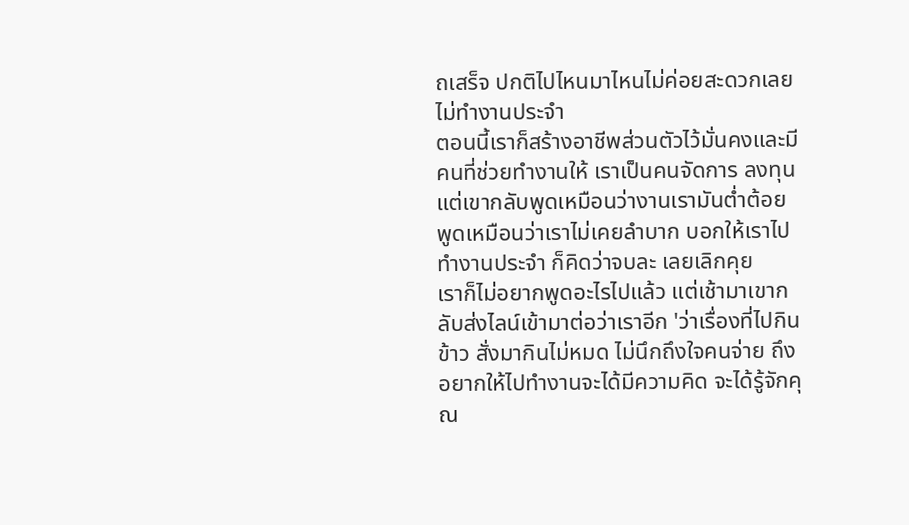ถเสร็จ ปกติไปไหนมาไหนไม่ค่อยสะดวกเลยไม่ทำงานประจำ
ตอนนี้เราก็สร้างอาชีพส่วนตัวไว้มั่นคงและมีคนที่ช่วยทำงานให้ เราเป็นคนจัดการ ลงทุน
แต่เขากลับพูดเหมือนว่างานเรามันต่ำต้อย พูดเหมือนว่าเราไม่เคยลำบาก บอกให้เราไปทำงานประจำ ก็คิดว่าจบละ เลยเลิกคุย
เราก็ไม่อยากพูดอะไรไปแล้ว แต่เช้ามาเขากลับส่งไลน์เข้ามาต่อว่าเราอีก 'ว่าเรื่องที่ไปกินข้าว สั่งมากินไม่หมด ไม่นึกถึงใจคนจ่าย ถึงอยากให้ไปทำงานจะได้มีความคิด จะได้รู้จักคุณ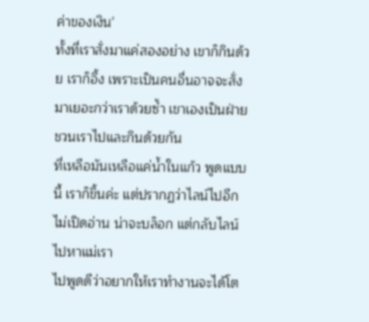ค่าของเงิน'
ทั้งที่เราสั่งมาแค่สองอย่าง เขาก็กินด้วย เราก็อึ้ง เพราะเป็นคนอื่นอาจจะสั่งมาเยอะกว่าเราด้วยซ้ำ เขาเองเป็นฝ่ายชวนเราไปและกินด้วยกัน
ที่เหลือมันเหลือแค่น้ำในแก้ว พูดแบบนี้ เราก็ขึ้นค่ะ แต่ปรากฏว่าไลน์ไปอีก ไม่เปิดอ่าน น่าจะบล็อก แต่กลับไลน์ไปหาแม่เรา
ไปพูดดีว่าอยากให้เราทำงานจะได้โต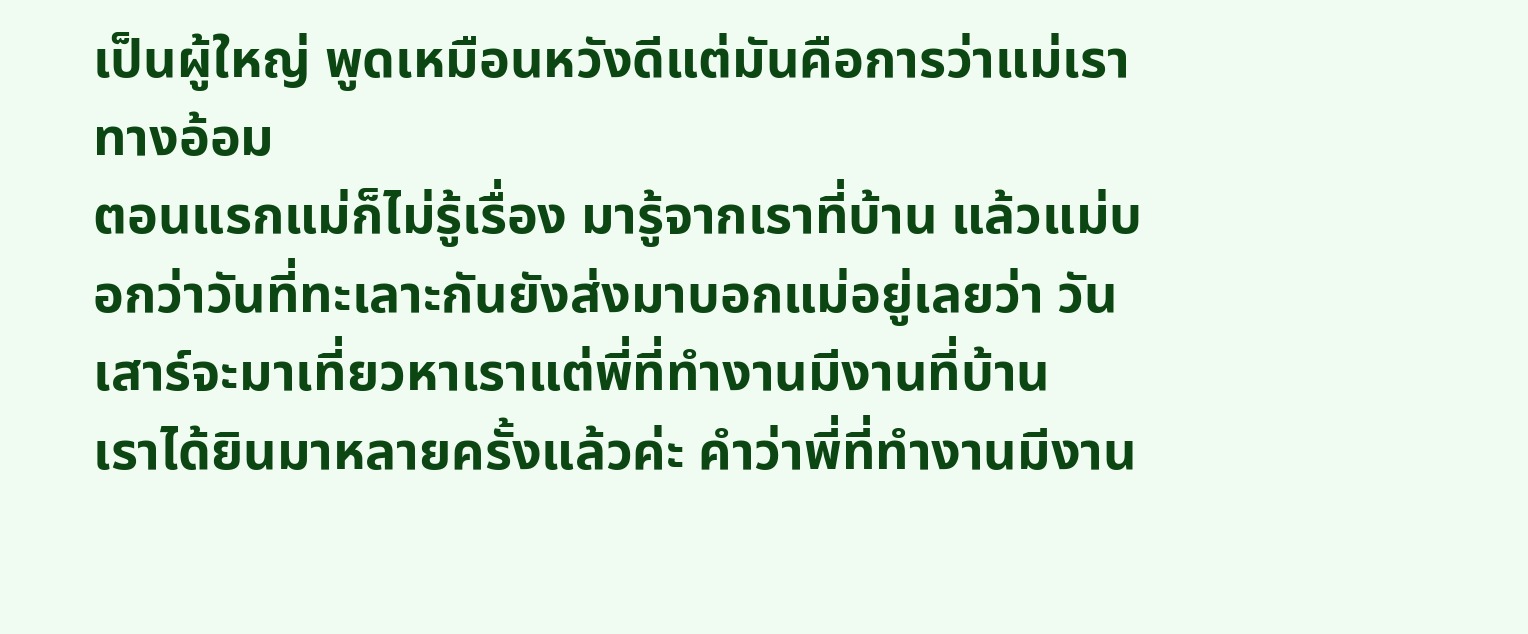เป็นผู้ใหญ่ พูดเหมือนหวังดีแต่มันคือการว่าแม่เราทางอ้อม
ตอนแรกแม่ก็ไม่รู้เรื่อง มารู้จากเราที่บ้าน แล้วแม่บอกว่าวันที่ทะเลาะกันยังส่งมาบอกแม่อยู่เลยว่า วันเสาร์จะมาเที่ยวหาเราแต่พี่ที่ทำงานมีงานที่บ้าน
เราได้ยินมาหลายครั้งแล้วค่ะ คำว่าพี่ที่ทำงานมีงาน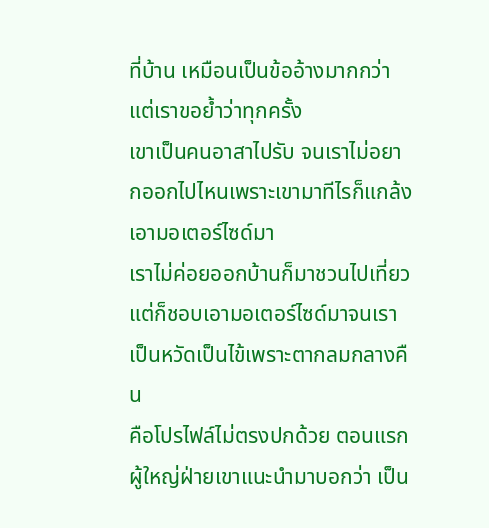ที่บ้าน เหมือนเป็นข้ออ้างมากกว่า แต่เราขอย้ำว่าทุกครั้ง
เขาเป็นคนอาสาไปรับ จนเราไม่อยากออกไปไหนเพราะเขามาทีไรก็แกล้งเอามอเตอร์ไซด์มา
เราไม่ค่อยออกบ้านก็มาชวนไปเที่ยว แต่ก็ชอบเอามอเตอร์ไซด์มาจนเราเป็นหวัดเป็นไข้เพราะตากลมกลางคืน
คือโปรไฟล์ไม่ตรงปกด้วย ตอนแรกผู้ใหญ่ฝ่ายเขาแนะนำมาบอกว่า เป็น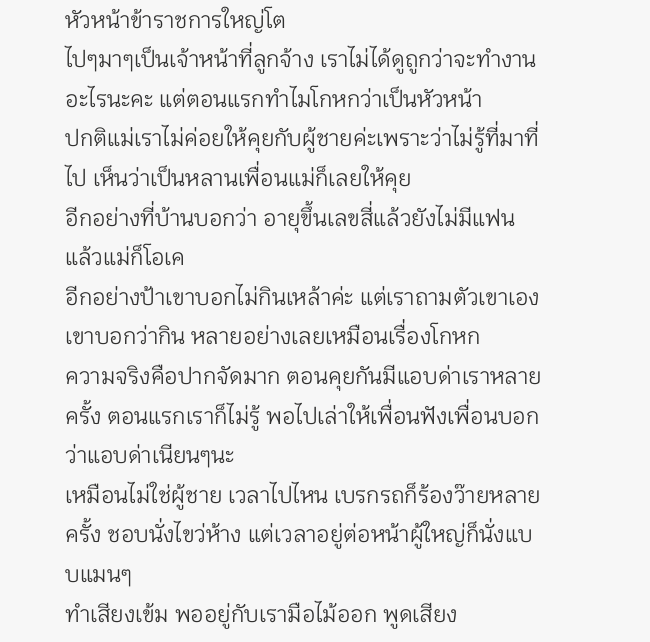หัวหน้าข้าราชการใหญ่โต
ไปๆมาๆเป็นเจ้าหน้าที่ลูกจ้าง เราไม่ได้ดูถูกว่าจะทำงานอะไรนะคะ แต่ตอนแรกทำไมโกหกว่าเป็นหัวหน้า
ปกติแม่เราไม่ค่อยให้คุยกับผู้ชายค่ะเพราะว่าไม่รู้ที่มาที่ไป เห็นว่าเป็นหลานเพื่อนแม่ก็เลยให้คุย
อีกอย่างที่บ้านบอกว่า อายุขึ้นเลขสี่แล้วยังไม่มีแฟน แล้วแม่ก็โอเค
อีกอย่างป้าเขาบอกไม่กินเหล้าค่ะ แต่เราถามตัวเขาเอง เขาบอกว่ากิน หลายอย่างเลยเหมือนเรื่องโกหก
ความจริงคือปากจัดมาก ตอนคุยกันมีแอบด่าเราหลายครั้ง ตอนแรกเราก็ไม่รู้ พอไปเล่าให้เพื่อนฟังเพื่อนบอกว่าแอบด่าเนียนๆนะ
เหมือนไม่ใช่ผู้ชาย เวลาไปไหน เบรกรถก็ร้องว๊ายหลายครั้ง ชอบนั่งไขว่ห้าง แต่เวลาอยู่ต่อหน้าผู้ใหญ่ก็นั่งแบบแมนๆ
ทำเสียงเข้ม พออยู่กับเรามือไม้ออก พูดเสียง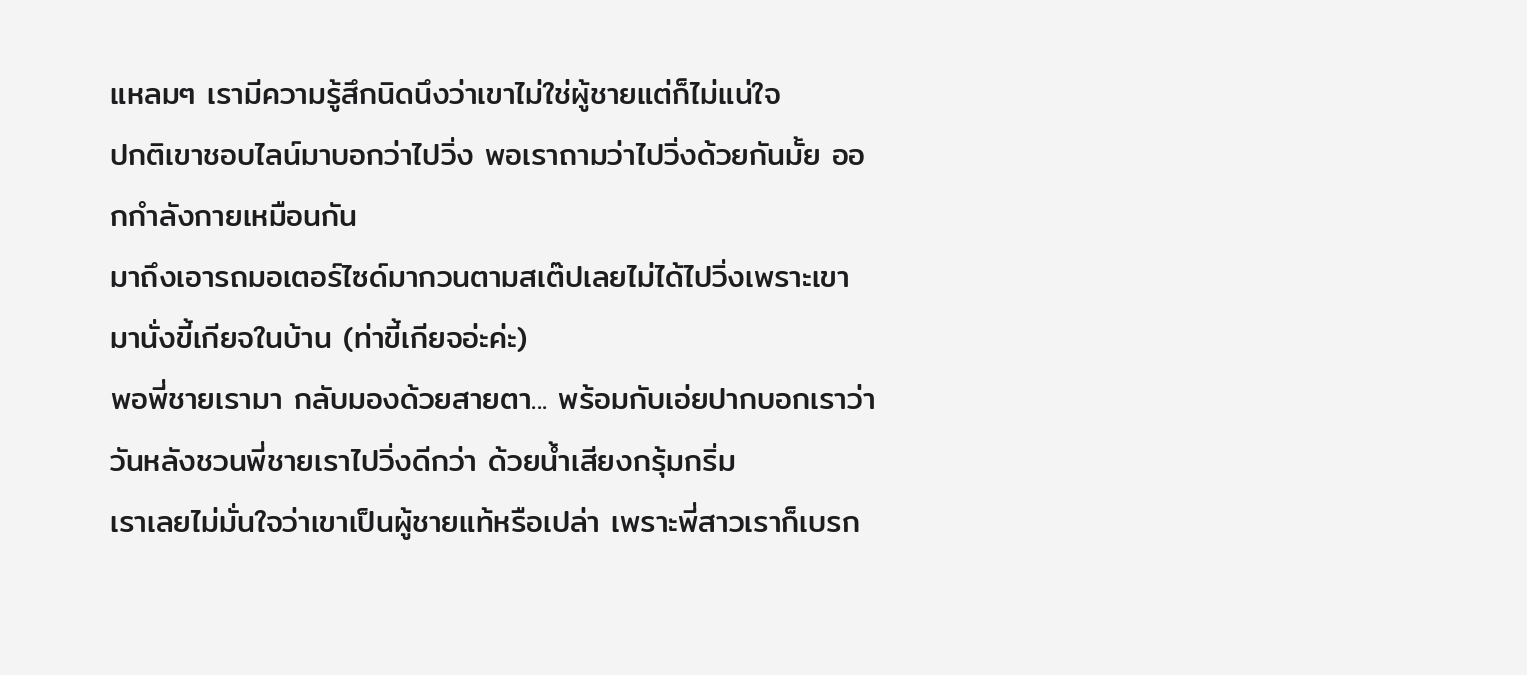แหลมๆ เรามีความรู้สึกนิดนึงว่าเขาไม่ใช่ผู้ชายแต่ก็ไม่แน่ใจ
ปกติเขาชอบไลน์มาบอกว่าไปวิ่ง พอเราถามว่าไปวิ่งด้วยกันมั้ย ออกกำลังกายเหมือนกัน
มาถึงเอารถมอเตอร์ไซด์มากวนตามสเต๊ปเลยไม่ได้ไปวิ่งเพราะเขามานั่งขี้เกียจในบ้าน (ท่าขี้เกียจอ่ะค่ะ)
พอพี่ชายเรามา กลับมองด้วยสายตา... พร้อมกับเอ่ยปากบอกเราว่า วันหลังชวนพี่ชายเราไปวิ่งดีกว่า ด้วยน้ำเสียงกรุ้มกริ่ม
เราเลยไม่มั่นใจว่าเขาเป็นผู้ชายแท้หรือเปล่า เพราะพี่สาวเราก็เบรก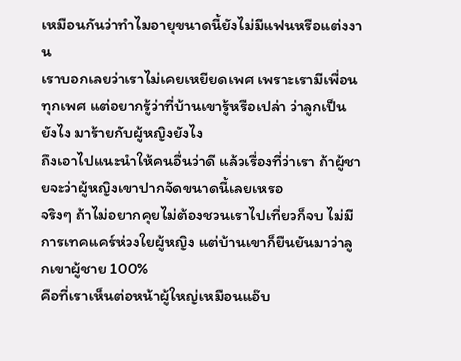เหมือนกันว่าทำไมอายุขนาดนี้ยังไม่มีแฟนหรือแต่งงาน
เราบอกเลยว่าเราไม่เคยเหยียดเพศ เพราะเรามีเพื่อนทุกเพศ แต่อยากรู้ว่าที่บ้านเขารู้หรือเปล่า ว่าลูกเป็นยังไง มาร้ายกับผู้หญิงยังไง
ถึงเอาไปแนะนำให้คนอื่นว่าดี แล้วเรื่องที่ว่าเรา ถ้าผู้ชายจะว่าผู้หญิงเขาปากจัดขนาดนี้เลยเหรอ
จริงๆ ถ้าไม่อยากคุยไม่ต้องชวนเราไปเที่ยวก็จบ ไม่มีการเทคแคร์ห่วงใยผู้หญิง แต่บ้านเขาก็ยืนยันมาว่าลูกเขาผู้ชาย 100%
คือที่เราเห็นต่อหน้าผู้ใหญ่เหมือนแอ๊บ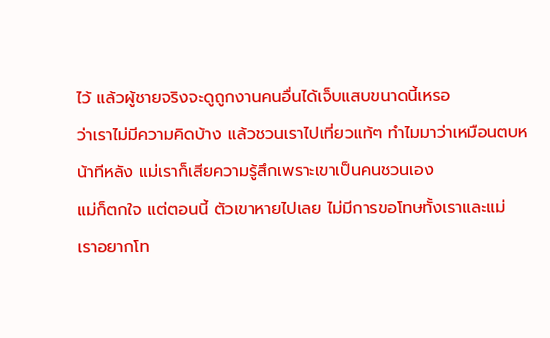ไว้ แล้วผู้ชายจริงจะดูถูกงานคนอื่นได้เจ็บแสบขนาดนี้เหรอ
ว่าเราไม่มีความคิดบ้าง แล้วชวนเราไปเที่ยวแท้ๆ ทำไมมาว่าเหมือนตบหน้าทีหลัง แม่เราก็เสียความรู้สึกเพราะเขาเป็นคนชวนเอง
แม่ก็ตกใจ แต่ตอนนี้ ตัวเขาหายไปเลย ไม่มีการขอโทษทั้งเราและแม่
เราอยากโท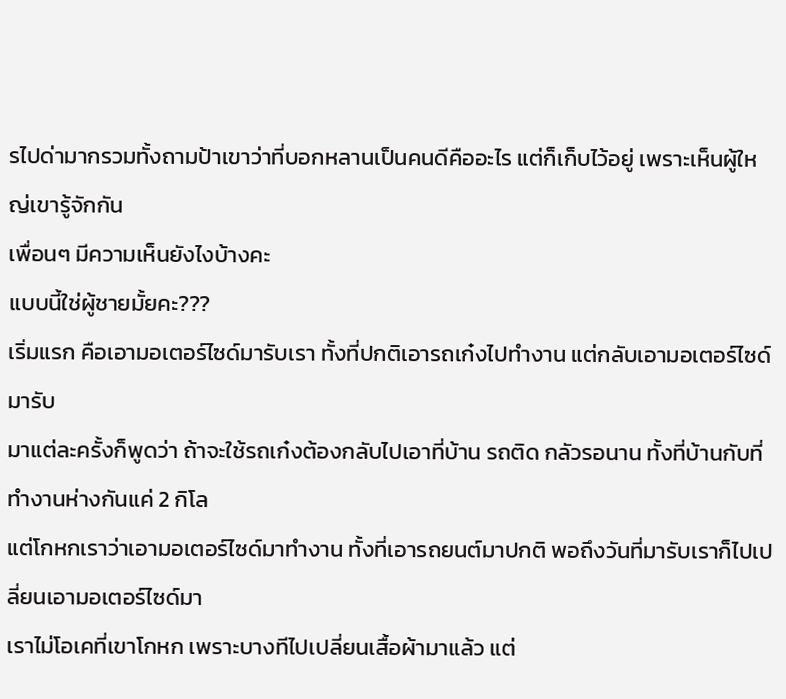รไปด่ามากรวมทั้งถามป้าเขาว่าที่บอกหลานเป็นคนดีคืออะไร แต่ก็เก็บไว้อยู่ เพราะเห็นผู้ใหญ่เขารู้จักกัน
เพื่อนๆ มีความเห็นยังไงบ้างคะ
แบบนี้ใช่ผู้ชายมั้ยคะ???
เริ่มแรก คือเอามอเตอร์ไซด์มารับเรา ทั้งที่ปกติเอารถเก๋งไปทำงาน แต่กลับเอามอเตอร์ไซด์มารับ
มาแต่ละครั้งก็พูดว่า ถ้าจะใช้รถเก๋งต้องกลับไปเอาที่บ้าน รถติด กลัวรอนาน ทั้งที่บ้านกับที่ทำงานห่างกันแค่ 2 กิโล
แต่โกหกเราว่าเอามอเตอร์ไซด์มาทำงาน ทั้งที่เอารถยนต์มาปกติ พอถึงวันที่มารับเราก็ไปเปลี่ยนเอามอเตอร์ไซด์มา
เราไม่โอเคที่เขาโกหก เพราะบางทีไปเปลี่ยนเสื้อผ้ามาแล้ว แต่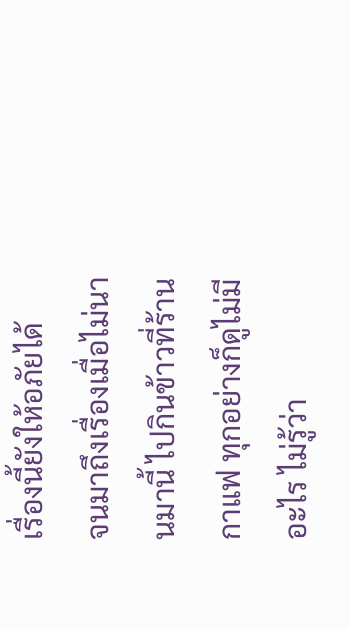เรื่องนี้ยังให้อภัยได้
จนมาถึงเรื่องเมื่อไม่นานมานี้ ไปกินข้าวที่ร้านกาแฟ ทุกอย่างก็ดูไม่มีอะไร ไม่รู้ว่า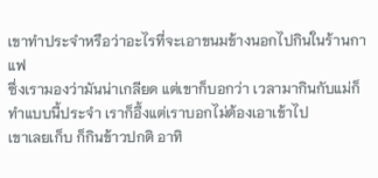เขาทำประจำหรือว่าอะไรที่จะเอาขนมข้างนอกไปกินในร้านกาแฟ
ซึ่งเรามองว่ามันน่าเกลียด แต่เขาก็บอกว่า เวลามากินกับแม่ก็ทำแบบนี้ประจำ เราก็อึ้งแต่เราบอกไม่ต้องเอาเข้าไป
เขาเลยเก็บ ก็กินข้าวปกติ อาทิ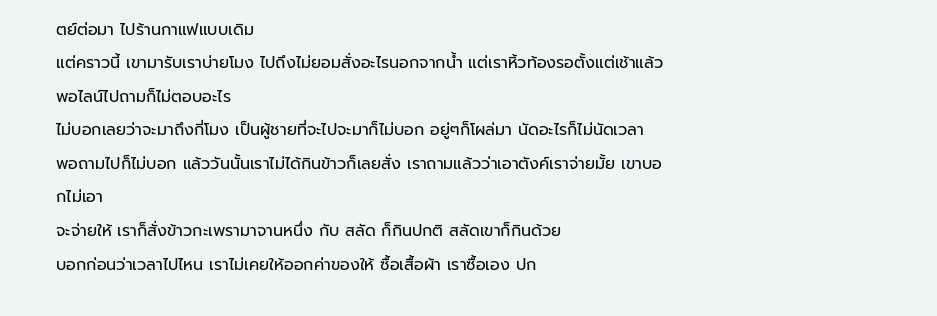ตย์ต่อมา ไปร้านกาแฟแบบเดิม
แต่คราวนี้ เขามารับเราบ่ายโมง ไปถึงไม่ยอมสั่งอะไรนอกจากน้ำ แต่เราหิ้วท้องรอตั้งแต่เช้าแล้ว พอไลน์ไปถามก็ไม่ตอบอะไร
ไม่บอกเลยว่าจะมาถึงกี่โมง เป็นผู้ชายที่จะไปจะมาก็ไม่บอก อยู่ๆก็โผล่มา นัดอะไรก็ไม่นัดเวลา
พอถามไปก็ไม่บอก แล้ววันนั้นเราไม่ได้กินข้าวก็เลยสั่ง เราถามแล้วว่าเอาตังค์เราจ่ายมั้ย เขาบอกไม่เอา
จะจ่ายให้ เราก็สั่งข้าวกะเพรามาจานหนึ่ง กับ สลัด ก็กินปกติ สลัดเขาก็กินด้วย
บอกก่อนว่าเวลาไปไหน เราไม่เคยให้ออกค่าของให้ ซื้อเสื้อผ้า เราซื้อเอง ปก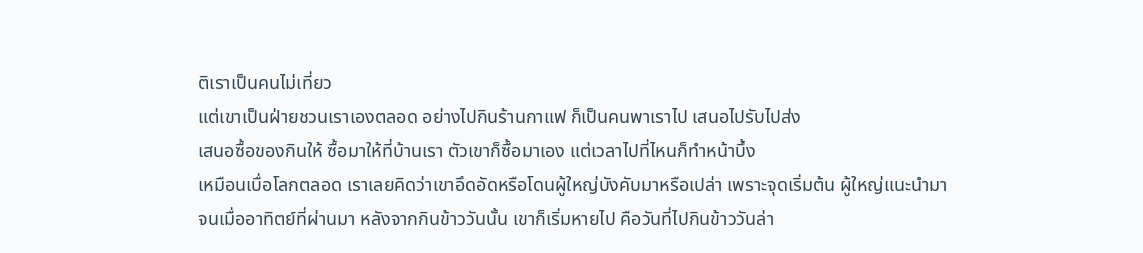ติเราเป็นคนไม่เที่ยว
แต่เขาเป็นฝ่ายชวนเราเองตลอด อย่างไปกินร้านกาแฟ ก็เป็นคนพาเราไป เสนอไปรับไปส่ง
เสนอซื้อของกินให้ ซื้อมาให้ที่บ้านเรา ตัวเขาก็ซื้อมาเอง แต่เวลาไปที่ไหนก็ทำหน้าบึ้ง
เหมือนเบื่อโลกตลอด เราเลยคิดว่าเขาอึดอัดหรือโดนผู้ใหญ่บังคับมาหรือเปล่า เพราะจุดเริ่มต้น ผู้ใหญ่แนะนำมา
จนเมื่ออาทิตย์ที่ผ่านมา หลังจากกินข้าววันนั้น เขาก็เริ่มหายไป คือวันที่ไปกินข้าววันล่า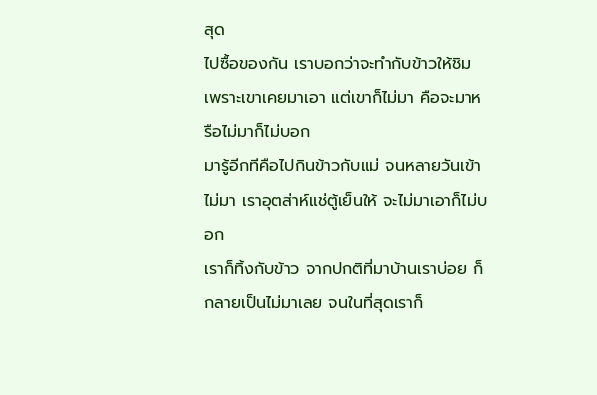สุด
ไปซื้อของกัน เราบอกว่าจะทำกับข้าวให้ชิม เพราะเขาเคยมาเอา แต่เขาก็ไม่มา คือจะมาหรือไม่มาก็ไม่บอก
มารู้อีกทีคือไปกินข้าวกับแม่ จนหลายวันเข้าไม่มา เราอุตส่าห์แช่ตู้เย็นให้ จะไม่มาเอาก็ไม่บอก
เราก็ทิ้งกับข้าว จากปกติที่มาบ้านเราบ่อย ก็กลายเป็นไม่มาเลย จนในที่สุดเราก็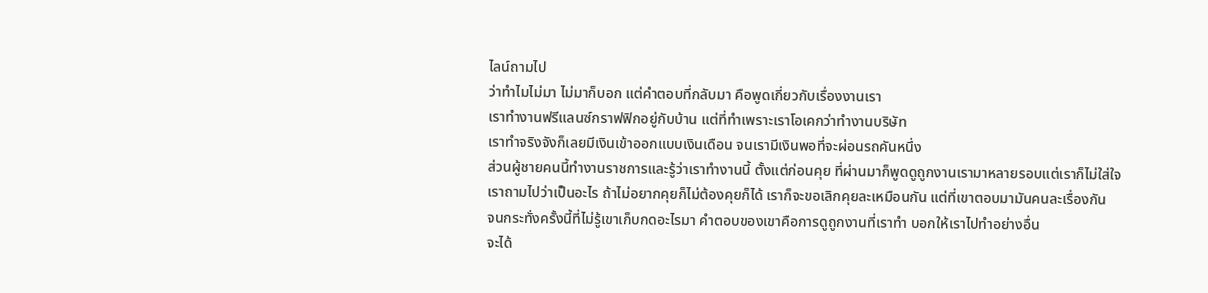ไลน์ถามไป
ว่าทำไมไม่มา ไม่มาก็บอก แต่คำตอบที่กลับมา คือพูดเกี่ยวกับเรื่องงานเรา
เราทำงานฟรีแลนซ์กราฟฟิกอยู่กับบ้าน แต่ที่ทำเพราะเราโอเคกว่าทำงานบริษัท
เราทำจริงจังก็เลยมีเงินเข้าออกแบบเงินเดือน จนเรามีเงินพอที่จะผ่อนรถคันหนึ่ง
ส่วนผู้ชายคนนี้ทำงานราชการและรู้ว่าเราทำงานนี้ ตั้งแต่ก่อนคุย ที่ผ่านมาก็พูดดูถูกงานเรามาหลายรอบแต่เราก็ไม่ใส่ใจ
เราถามไปว่าเป็นอะไร ถ้าไม่อยากคุยก็ไม่ต้องคุยก็ได้ เราก็จะขอเลิกคุยละเหมือนกัน แต่ที่เขาตอบมามันคนละเรื่องกัน
จนกระทั่งครั้งนี้ที่ไม่รู้เขาเก็บกดอะไรมา คำตอบของเขาคือการดูถูกงานที่เราทำ บอกให้เราไปทำอย่างอื่น
จะได้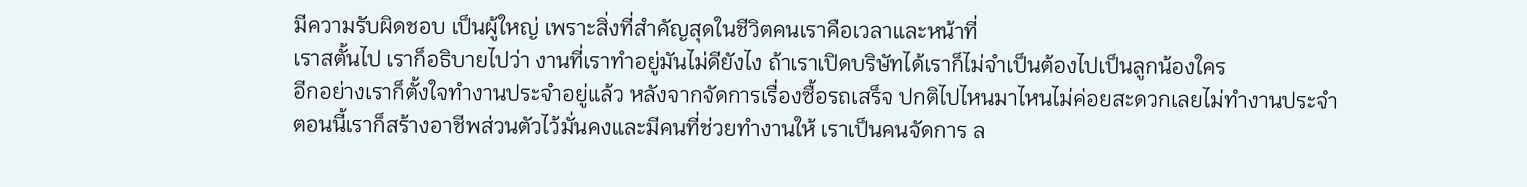มีความรับผิดชอบ เป็นผู้ใหญ่ เพราะสิ่งที่สำคัญสุดในชีวิตคนเราคือเวลาและหน้าที่
เราสตั้นไป เราก็อธิบายไปว่า งานที่เราทำอยู่มันไม่ดียังไง ถ้าเราเปิดบริษัทได้เราก็ไม่จำเป็นต้องไปเป็นลูกน้องใคร
อีกอย่างเราก็ตั้งใจทำงานประจำอยู่แล้ว หลังจากจัดการเรื่องซื้อรถเสร็จ ปกติไปไหนมาไหนไม่ค่อยสะดวกเลยไม่ทำงานประจำ
ตอนนี้เราก็สร้างอาชีพส่วนตัวไว้มั่นคงและมีคนที่ช่วยทำงานให้ เราเป็นคนจัดการ ล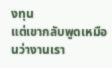งทุน
แต่เขากลับพูดเหมือนว่างานเรา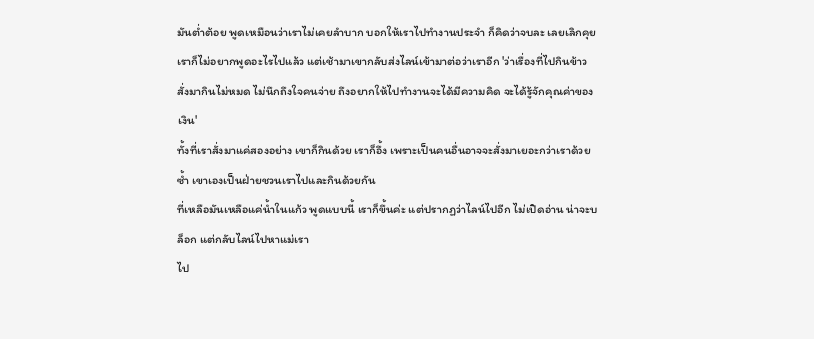มันต่ำต้อย พูดเหมือนว่าเราไม่เคยลำบาก บอกให้เราไปทำงานประจำ ก็คิดว่าจบละ เลยเลิกคุย
เราก็ไม่อยากพูดอะไรไปแล้ว แต่เช้ามาเขากลับส่งไลน์เข้ามาต่อว่าเราอีก 'ว่าเรื่องที่ไปกินข้าว สั่งมากินไม่หมด ไม่นึกถึงใจคนจ่าย ถึงอยากให้ไปทำงานจะได้มีความคิด จะได้รู้จักคุณค่าของเงิน'
ทั้งที่เราสั่งมาแค่สองอย่าง เขาก็กินด้วย เราก็อึ้ง เพราะเป็นคนอื่นอาจจะสั่งมาเยอะกว่าเราด้วยซ้ำ เขาเองเป็นฝ่ายชวนเราไปและกินด้วยกัน
ที่เหลือมันเหลือแค่น้ำในแก้ว พูดแบบนี้ เราก็ขึ้นค่ะ แต่ปรากฏว่าไลน์ไปอีก ไม่เปิดอ่าน น่าจะบล็อก แต่กลับไลน์ไปหาแม่เรา
ไป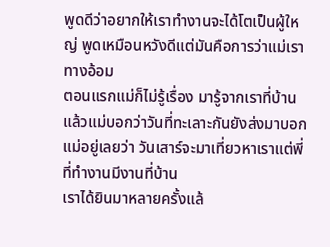พูดดีว่าอยากให้เราทำงานจะได้โตเป็นผู้ใหญ่ พูดเหมือนหวังดีแต่มันคือการว่าแม่เราทางอ้อม
ตอนแรกแม่ก็ไม่รู้เรื่อง มารู้จากเราที่บ้าน แล้วแม่บอกว่าวันที่ทะเลาะกันยังส่งมาบอกแม่อยู่เลยว่า วันเสาร์จะมาเที่ยวหาเราแต่พี่ที่ทำงานมีงานที่บ้าน
เราได้ยินมาหลายครั้งแล้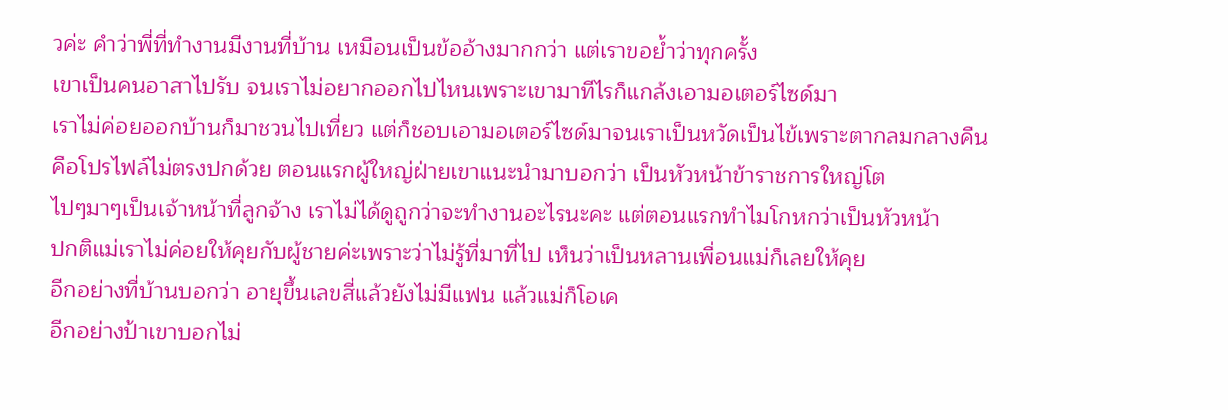วค่ะ คำว่าพี่ที่ทำงานมีงานที่บ้าน เหมือนเป็นข้ออ้างมากกว่า แต่เราขอย้ำว่าทุกครั้ง
เขาเป็นคนอาสาไปรับ จนเราไม่อยากออกไปไหนเพราะเขามาทีไรก็แกล้งเอามอเตอร์ไซด์มา
เราไม่ค่อยออกบ้านก็มาชวนไปเที่ยว แต่ก็ชอบเอามอเตอร์ไซด์มาจนเราเป็นหวัดเป็นไข้เพราะตากลมกลางคืน
คือโปรไฟล์ไม่ตรงปกด้วย ตอนแรกผู้ใหญ่ฝ่ายเขาแนะนำมาบอกว่า เป็นหัวหน้าข้าราชการใหญ่โต
ไปๆมาๆเป็นเจ้าหน้าที่ลูกจ้าง เราไม่ได้ดูถูกว่าจะทำงานอะไรนะคะ แต่ตอนแรกทำไมโกหกว่าเป็นหัวหน้า
ปกติแม่เราไม่ค่อยให้คุยกับผู้ชายค่ะเพราะว่าไม่รู้ที่มาที่ไป เห็นว่าเป็นหลานเพื่อนแม่ก็เลยให้คุย
อีกอย่างที่บ้านบอกว่า อายุขึ้นเลขสี่แล้วยังไม่มีแฟน แล้วแม่ก็โอเค
อีกอย่างป้าเขาบอกไม่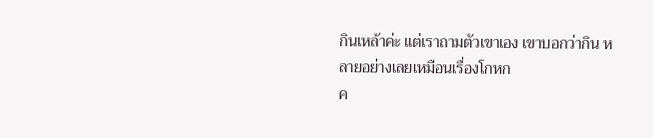กินเหล้าค่ะ แต่เราถามตัวเขาเอง เขาบอกว่ากิน หลายอย่างเลยเหมือนเรื่องโกหก
ค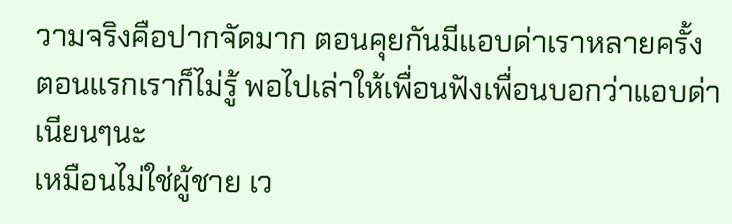วามจริงคือปากจัดมาก ตอนคุยกันมีแอบด่าเราหลายครั้ง ตอนแรกเราก็ไม่รู้ พอไปเล่าให้เพื่อนฟังเพื่อนบอกว่าแอบด่าเนียนๆนะ
เหมือนไม่ใช่ผู้ชาย เว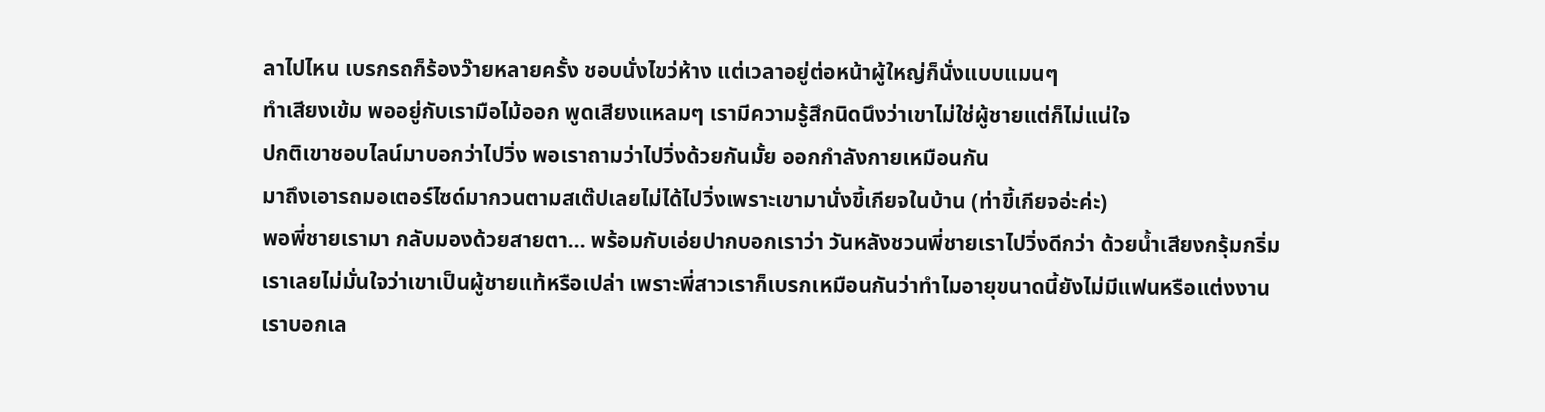ลาไปไหน เบรกรถก็ร้องว๊ายหลายครั้ง ชอบนั่งไขว่ห้าง แต่เวลาอยู่ต่อหน้าผู้ใหญ่ก็นั่งแบบแมนๆ
ทำเสียงเข้ม พออยู่กับเรามือไม้ออก พูดเสียงแหลมๆ เรามีความรู้สึกนิดนึงว่าเขาไม่ใช่ผู้ชายแต่ก็ไม่แน่ใจ
ปกติเขาชอบไลน์มาบอกว่าไปวิ่ง พอเราถามว่าไปวิ่งด้วยกันมั้ย ออกกำลังกายเหมือนกัน
มาถึงเอารถมอเตอร์ไซด์มากวนตามสเต๊ปเลยไม่ได้ไปวิ่งเพราะเขามานั่งขี้เกียจในบ้าน (ท่าขี้เกียจอ่ะค่ะ)
พอพี่ชายเรามา กลับมองด้วยสายตา... พร้อมกับเอ่ยปากบอกเราว่า วันหลังชวนพี่ชายเราไปวิ่งดีกว่า ด้วยน้ำเสียงกรุ้มกริ่ม
เราเลยไม่มั่นใจว่าเขาเป็นผู้ชายแท้หรือเปล่า เพราะพี่สาวเราก็เบรกเหมือนกันว่าทำไมอายุขนาดนี้ยังไม่มีแฟนหรือแต่งงาน
เราบอกเล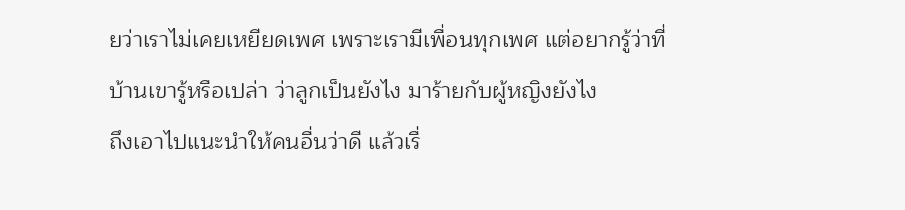ยว่าเราไม่เคยเหยียดเพศ เพราะเรามีเพื่อนทุกเพศ แต่อยากรู้ว่าที่บ้านเขารู้หรือเปล่า ว่าลูกเป็นยังไง มาร้ายกับผู้หญิงยังไง
ถึงเอาไปแนะนำให้คนอื่นว่าดี แล้วเรื่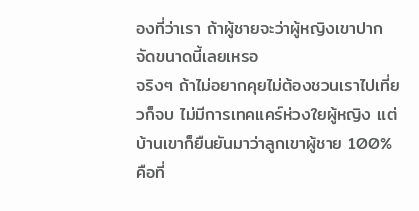องที่ว่าเรา ถ้าผู้ชายจะว่าผู้หญิงเขาปากจัดขนาดนี้เลยเหรอ
จริงๆ ถ้าไม่อยากคุยไม่ต้องชวนเราไปเที่ยวก็จบ ไม่มีการเทคแคร์ห่วงใยผู้หญิง แต่บ้านเขาก็ยืนยันมาว่าลูกเขาผู้ชาย 100%
คือที่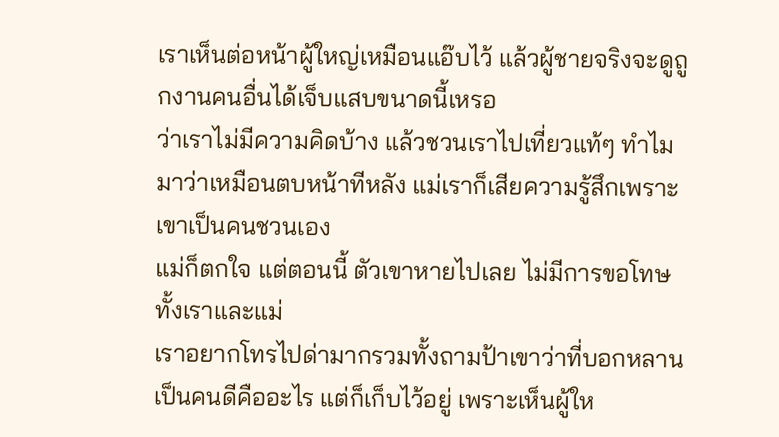เราเห็นต่อหน้าผู้ใหญ่เหมือนแอ๊บไว้ แล้วผู้ชายจริงจะดูถูกงานคนอื่นได้เจ็บแสบขนาดนี้เหรอ
ว่าเราไม่มีความคิดบ้าง แล้วชวนเราไปเที่ยวแท้ๆ ทำไมมาว่าเหมือนตบหน้าทีหลัง แม่เราก็เสียความรู้สึกเพราะเขาเป็นคนชวนเอง
แม่ก็ตกใจ แต่ตอนนี้ ตัวเขาหายไปเลย ไม่มีการขอโทษทั้งเราและแม่
เราอยากโทรไปด่ามากรวมทั้งถามป้าเขาว่าที่บอกหลานเป็นคนดีคืออะไร แต่ก็เก็บไว้อยู่ เพราะเห็นผู้ให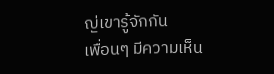ญ่เขารู้จักกัน
เพื่อนๆ มีความเห็น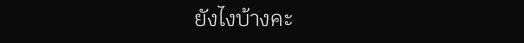ยังไงบ้างคะ